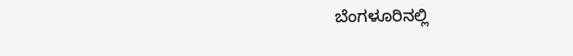ಬೆಂಗಳೂರಿನಲ್ಲಿ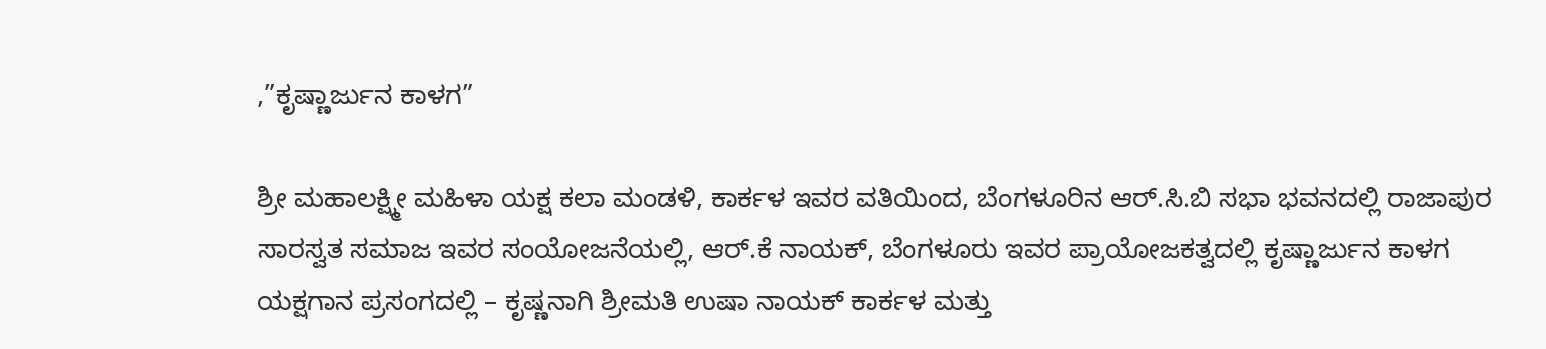,”ಕೃಷ್ಣಾರ್ಜುನ ಕಾಳಗ”

ಶ್ರೀ ಮಹಾಲಕ್ಷ್ಮೀ ಮಹಿಳಾ ಯಕ್ಷ ಕಲಾ ಮಂಡಳಿ, ಕಾರ್ಕಳ ಇವರ ವತಿಯಿಂದ, ಬೆಂಗಳೂರಿನ ಆರ್.ಸಿ.ಬಿ ಸಭಾ ಭವನದಲ್ಲಿ ರಾಜಾಪುರ ಸಾರಸ್ವತ ಸಮಾಜ ಇವರ ಸಂಯೋಜನೆಯಲ್ಲಿ, ಆರ್.ಕೆ ನಾಯಕ್, ಬೆಂಗಳೂರು ಇವರ ಪ್ರಾಯೋಜಕತ್ವದಲ್ಲಿ ಕೃಷ್ಣಾರ್ಜುನ ಕಾಳಗ ಯಕ್ಷಗಾನ ಪ್ರಸಂಗದಲ್ಲಿ – ಕೃಷ್ಣನಾಗಿ ಶ್ರೀಮತಿ ಉಷಾ ನಾಯಕ್ ಕಾರ್ಕಳ ಮತ್ತು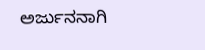ಅರ್ಜುನನಾಗಿ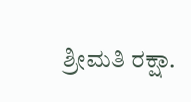ಶ್ರೀಮತಿ ರಕ್ಷಾ.